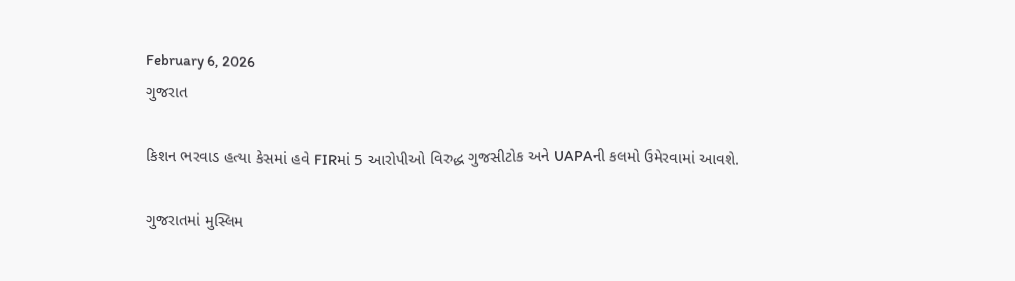February 6, 2026
ગુજરાત

કિશન ભરવાડ હત્યા કેસમાં હવે FIRમાં 5 આરોપીઓ વિરુદ્ધ ગુજસીટોક અને UAPAની કલમો ઉમેરવામાં આવશે.

ગુજરાતમાં મુસ્લિમ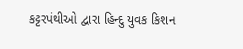કટ્ટરપંથીઓ દ્વારા હિન્દુ યુવક કિશન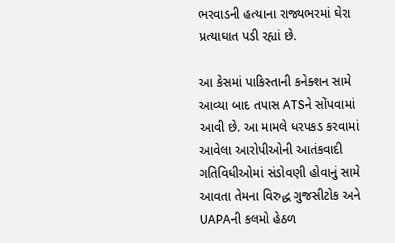ભરવાડની હત્યાના રાજ્યભરમાં ઘેરા પ્રત્યાઘાત પડી રહ્યાં છે.

આ કેસમાં પાકિસ્તાની કનેક્શન સામે આવ્યા બાદ તપાસ ATSને સોંપવામાં આવી છે. આ મામલે ધરપકડ કરવામાં આવેલા આરોપીઓની આતંકવાદી ગતિવિધીઓમાં સંડોવણી હોવાનું સામે આવતા તેમના વિરુદ્ધ ગુજસીટોક અને UAPAની કલમો હેઠળ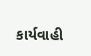કાર્યવાહી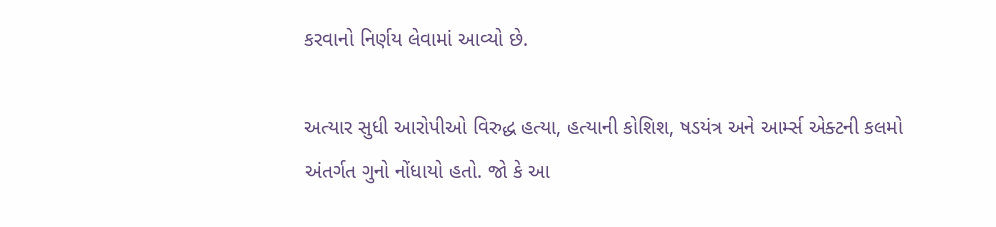કરવાનો નિર્ણય લેવામાં આવ્યો છે.

અત્યાર સુધી આરોપીઓ વિરુદ્ધ હત્યા, હત્યાની કોશિશ, ષડયંત્ર અને આર્મ્સ એક્ટની કલમો અંતર્ગત ગુનો નોંધાયો હતો. જો કે આ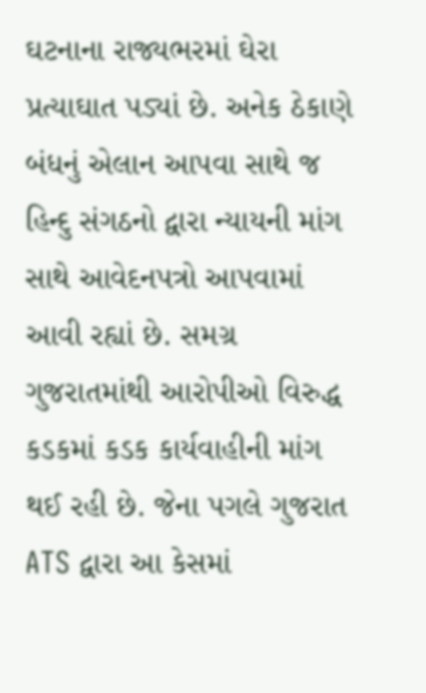ઘટનાના રાજ્યભરમાં ઘેરા પ્રત્યાઘાત પડ્યાં છે. અનેક ઠેકાણે બંધનું એલાન આપવા સાથે જ હિન્દુ સંગઠનો દ્વારા ન્યાયની માંગ સાથે આવેદનપત્રો આપવામાં આવી રહ્યાં છે. સમગ્ર ગુજરાતમાંથી આરોપીઓ વિરુદ્ધ કડકમાં કડક કાર્યવાહીની માંગ થઈ રહી છે. જેના પગલે ગુજરાત ATS દ્વારા આ કેસમાં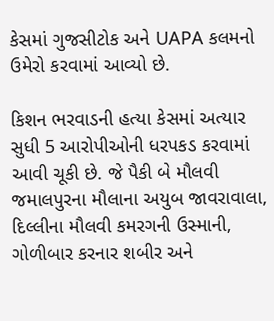કેસમાં ગુજસીટોક અને UAPA કલમનો ઉમેરો કરવામાં આવ્યો છે.

કિશન ભરવાડની હત્યા કેસમાં અત્યાર સુધી 5 આરોપીઓની ધરપકડ કરવામાં આવી ચૂકી છે. જે પૈકી બે મૌલવી જમાલપુરના મૌલાના અયુબ જાવરાવાલા, દિલ્લીના મૌલવી કમરગની ઉસ્માની, ગોળીબાર કરનાર શબીર અને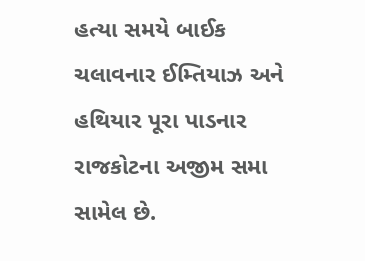હત્યા સમયે બાઈક ચલાવનાર ઈમ્તિયાઝ અને હથિયાર પૂરા પાડનાર રાજકોટના અજીમ સમા સામેલ છે.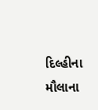દિલ્હીના મૌલાના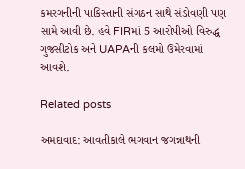કમરગનીની પાકિસ્તાની સંગઠન સાથે સંડોવણી પણ સામે આવી છે. હવે FIRમાં 5 આરોપીઓ વિરુદ્ધ ગુજસીટોક અને UAPAની કલમો ઉમેરવામાં આવશે.

Related posts

અમદાવાદ: આવતીકાલે ભગવાન જગન્નાથની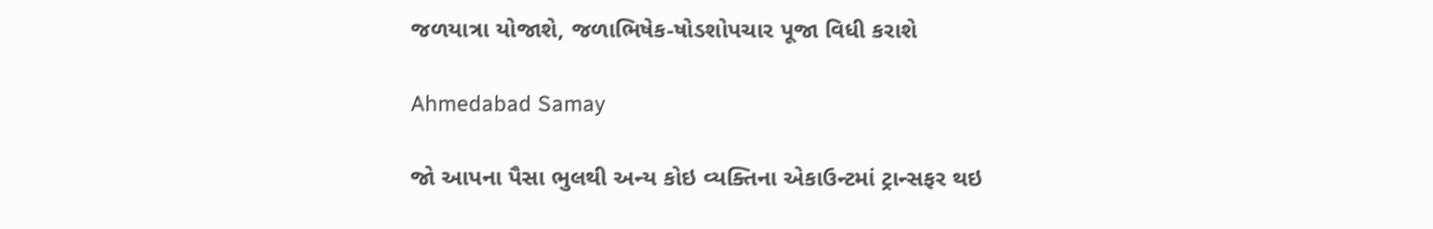જળયાત્રા યોજાશે, જળાભિષેક-ષોડશોપચાર પૂજા વિધી કરાશે

Ahmedabad Samay

જો આપના પૈસા ભુલથી અન્ય કોઇ વ્યક્તિના એકાઉન્ટમાં ટ્રાન્સફર થઇ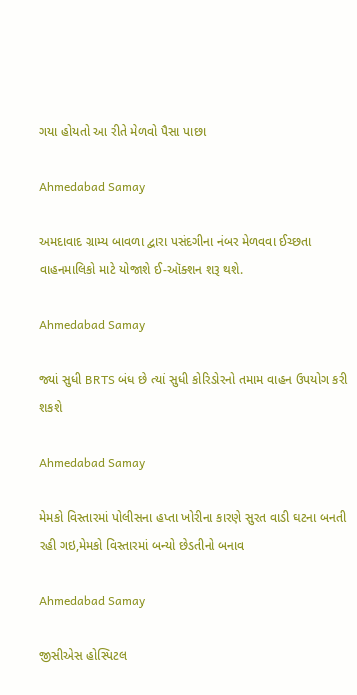ગયા હોયતો આ રીતે મેળવો પૈસા પાછા

Ahmedabad Samay

અમદાવાદ ગ્રામ્ય બાવળા દ્વારા પસંદગીના નંબર મેળવવા ઈચ્છતા વાહનમાલિકો માટે યોજાશે ઈ-ઑક્શન શરૂ થશે.

Ahmedabad Samay

જ્યાં સુધી BRTS બંધ છે ત્યાં સુધી કોરિડોરનો તમામ વાહન ઉપયોગ કરી શકશે

Ahmedabad Samay

મેમકો વિસ્તારમાં પોલીસના હપ્તા ખોરીના કારણે સુરત વાડી ઘટના બનતી રહી ગઇ,મેમકો વિસ્તારમાં બન્યો છેડતીનો બનાવ

Ahmedabad Samay

જીસીએસ હોસ્પિટલ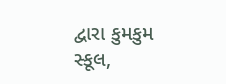દ્વારા કુમકુમ સ્કૂલ,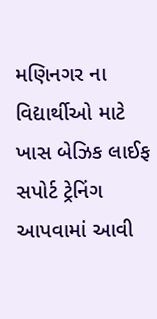મણિનગર ના વિદ્યાર્થીઓ માટે ખાસ બેઝિક લાઈફ સપોર્ટ ટ્રેનિંગ આપવામાં આવી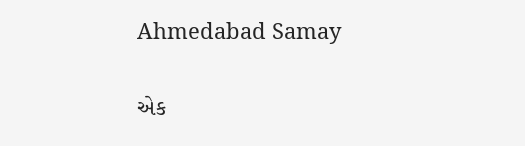Ahmedabad Samay

એક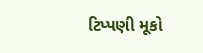ટિપ્પણી મૂકો